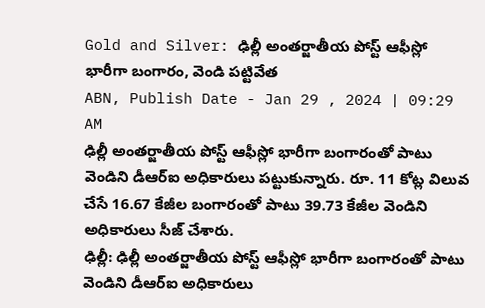Gold and Silver: ఢిల్లీ అంతర్జాతీయ పోస్ట్ ఆఫీస్లో భారీగా బంగారం, వెండి పట్టివేత
ABN, Publish Date - Jan 29 , 2024 | 09:29 AM
ఢిల్లీ అంతర్జాతీయ పోస్ట్ ఆఫీస్లో భారీగా బంగారంతో పాటు వెండిని డీఆర్ఐ అధికారులు పట్టుకున్నారు. రూ. 11 కోట్ల విలువ చేసే 16.67 కేజీల బంగారంతో పాటు 39.73 కేజీల వెండిని అధికారులు సీజ్ చేశారు.
ఢిల్లీ: ఢిల్లీ అంతర్జాతీయ పోస్ట్ ఆఫీస్లో భారీగా బంగారంతో పాటు వెండిని డీఆర్ఐ అధికారులు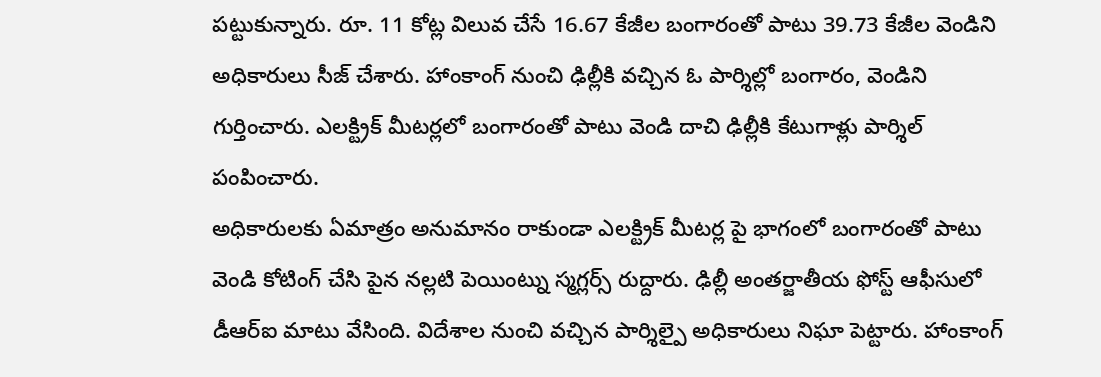పట్టుకున్నారు. రూ. 11 కోట్ల విలువ చేసే 16.67 కేజీల బంగారంతో పాటు 39.73 కేజీల వెండిని అధికారులు సీజ్ చేశారు. హాంకాంగ్ నుంచి ఢిల్లీకి వచ్చిన ఓ పార్శిల్లో బంగారం, వెండిని గుర్తించారు. ఎలక్ట్రిక్ మీటర్లలో బంగారంతో పాటు వెండి దాచి ఢిల్లీకి కేటుగాళ్లు పార్శిల్ పంపించారు.
అధికారులకు ఏమాత్రం అనుమానం రాకుండా ఎలక్ట్రిక్ మీటర్ల పై భాగంలో బంగారంతో పాటు వెండి కోటింగ్ చేసి పైన నల్లటి పెయింట్ను స్మగ్లర్స్ రుద్దారు. ఢిల్లీ అంతర్జాతీయ ఫోస్ట్ ఆఫీసులో డీఆర్ఐ మాటు వేసింది. విదేశాల నుంచి వచ్చిన పార్శిల్పై అధికారులు నిఘా పెట్టారు. హాంకాంగ్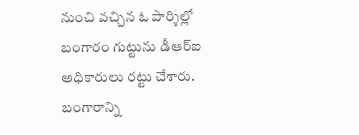నుంచి వచ్చిన ఓ పార్శిల్లో బంగారం గుట్టును డీఆర్ఐ అధికారులు రట్టు చేశారు. బంగారాన్ని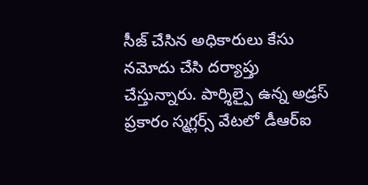సీజ్ చేసిన అధికారులు కేసు నమోదు చేసి దర్యాప్తు చేస్తున్నారు. పార్శిల్పై ఉన్న అడ్రస్ ప్రకారం స్మగ్లర్స్ వేటలో డీఆర్ఐ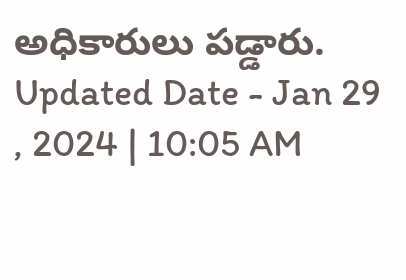అధికారులు పడ్డారు.
Updated Date - Jan 29 , 2024 | 10:05 AM